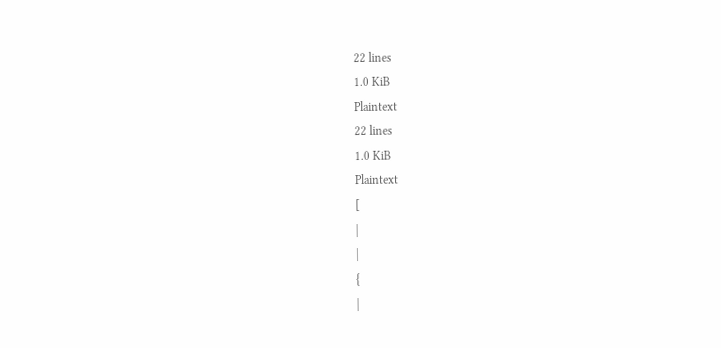22 lines
1.0 KiB
Plaintext
22 lines
1.0 KiB
Plaintext
[
|
|
{
|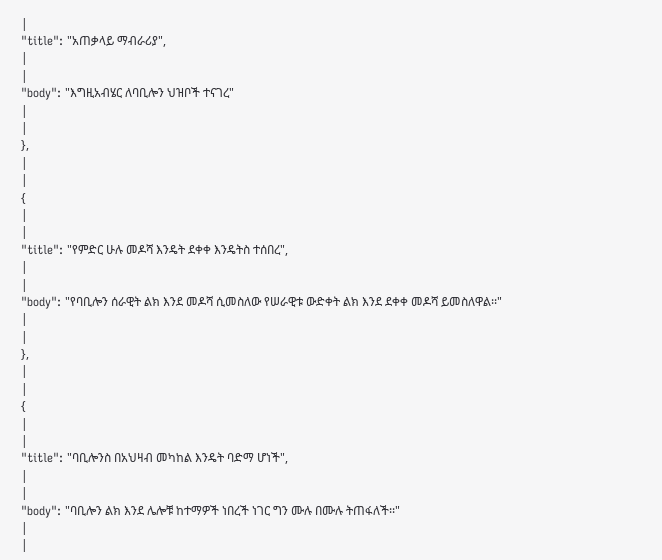|
"title": "አጠቃላይ ማብራሪያ",
|
|
"body": "እግዚአብሄር ለባቢሎን ህዝቦች ተናገረ"
|
|
},
|
|
{
|
|
"title": "የምድር ሁሉ መዶሻ እንዴት ደቀቀ እንዴትስ ተሰበረ",
|
|
"body": "የባቢሎን ሰራዊት ልክ እንደ መዶሻ ሲመስለው የሠራዊቱ ውድቀት ልክ እንደ ደቀቀ መዶሻ ይመስለዋል፡፡"
|
|
},
|
|
{
|
|
"title": "ባቢሎንስ በአህዛብ መካከል እንዴት ባድማ ሆነች",
|
|
"body": "ባቢሎን ልክ እንደ ሌሎቹ ከተማዎች ነበረች ነገር ግን ሙሉ በሙሉ ትጠፋለች፡፡"
|
|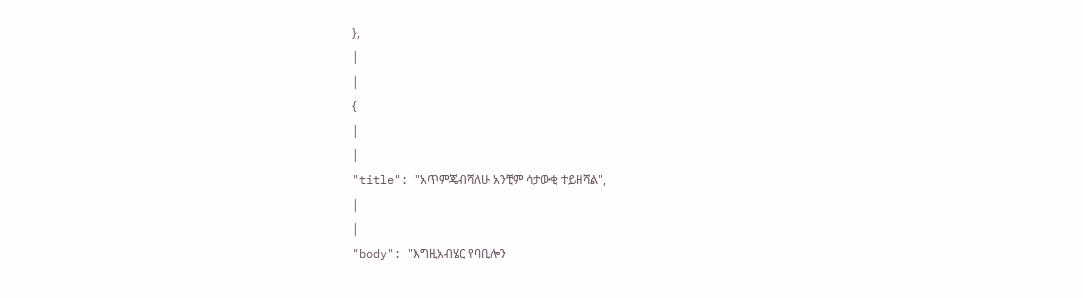},
|
|
{
|
|
"title": "አጥምጄብሻለሁ አንቺም ሳታውቂ ተይዘሻል",
|
|
"body": "እግዚአብሄር የባቢሎን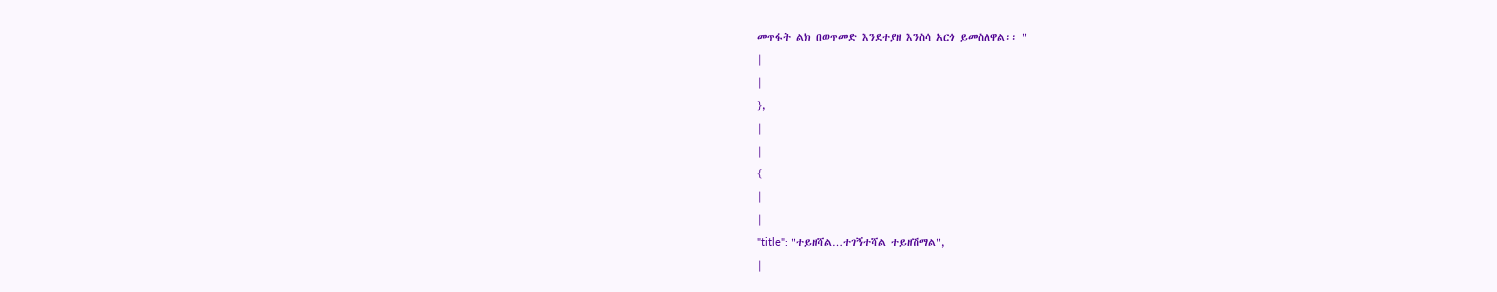መጥፋት ልክ በወጥመድ እንደተያዘ እንስሳ አርጎ ይመስለዋል፡፡ "
|
|
},
|
|
{
|
|
"title": "ተይዘሻል…ተገኝተሻል ተይዘሽማል",
|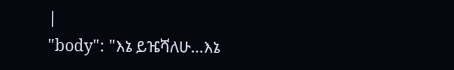|
"body": "እኔ ይዤሻለሁ…እኔ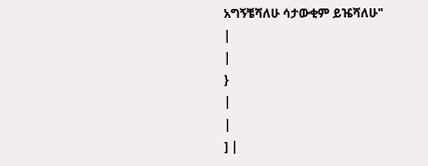አግኝቼሻለሁ ሳታውቂም ይዤሻለሁ"
|
|
}
|
|
] |